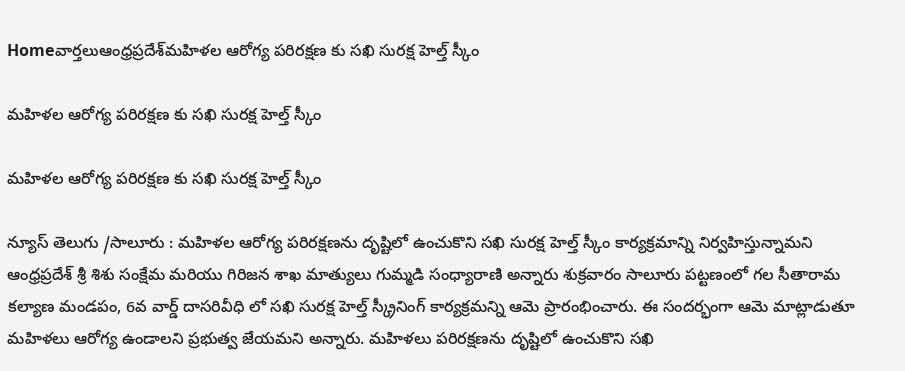Homeవార్తలుఆంధ్రప్రదేశ్‌మహిళల ఆరోగ్య పరిరక్షణ కు సఖి సురక్ష హెల్త్ స్కీం

మహిళల ఆరోగ్య పరిరక్షణ కు సఖి సురక్ష హెల్త్ స్కీం

మహిళల ఆరోగ్య పరిరక్షణ కు సఖి సురక్ష హెల్త్ స్కీం

న్యూస్ తెలుగు /సాలూరు : మహిళల ఆరోగ్య పరిరక్షణను దృష్టిలో ఉంచుకొని సఖి సురక్ష హెల్త్ స్కీం కార్యక్రమాన్ని నిర్వహిస్తున్నామని ఆంధ్రప్రదేశ్ శ్రీ శిశు సంక్షేమ మరియు గిరిజన శాఖ మాత్యులు గుమ్మడి సంధ్యారాణి అన్నారు శుక్రవారం సాలూరు పట్టణంలో గల సీతారామ కల్యాణ మండపం, 6వ వార్డ్ దాసరివీధి లో సఖి సురక్ష హెల్త్ స్క్రీనింగ్ కార్యక్రమన్ని ఆమె ప్రారంభించారు. ఈ సందర్భంగా ఆమె మాట్లాడుతూ మహిళలు ఆరోగ్య ఉండాలని ప్రభుత్వ జేయమని అన్నారు. మహిళలు పరిరక్షణను దృష్టిలో ఉంచుకొని సఖి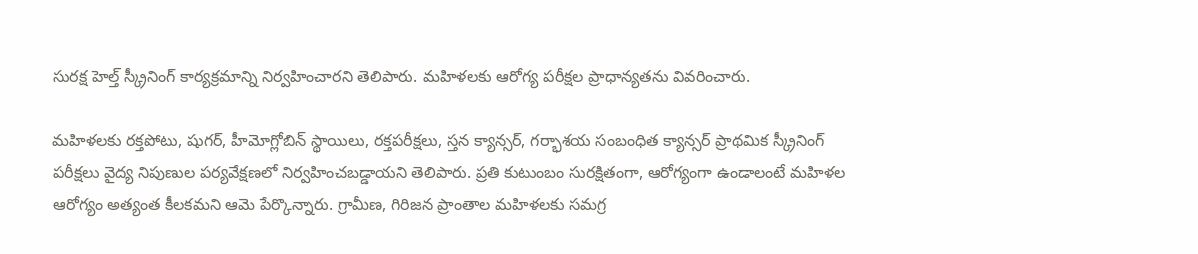సురక్ష హెల్త్ స్క్రీనింగ్ కార్యక్రమాన్ని నిర్వహించారని తెలిపారు. మహిళలకు ఆరోగ్య పరీక్షల ప్రాధాన్యతను వివరించారు.

మహిళలకు రక్తపోటు, షుగర్, హీమోగ్లోబిన్ స్థాయిలు, రక్తపరీక్షలు, స్తన క్యాన్సర్, గర్భాశయ సంబంధిత క్యాన్సర్ ప్రాథమిక స్క్రీనింగ్ పరీక్షలు వైద్య నిపుణుల పర్యవేక్షణలో నిర్వహించబడ్డాయని తెలిపారు. ప్రతి కుటుంబం సురక్షితంగా, ఆరోగ్యంగా ఉండాలంటే మహిళల ఆరోగ్యం అత్యంత కీలకమని ఆమె పేర్కొన్నారు. గ్రామీణ, గిరిజన ప్రాంతాల మహిళలకు సమగ్ర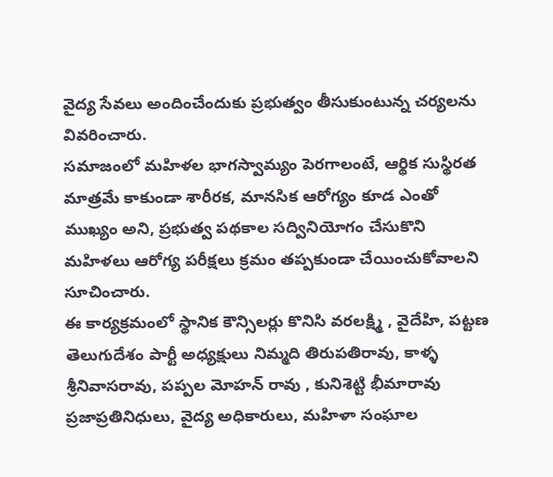వైద్య సేవలు అందించేందుకు ప్రభుత్వం తీసుకుంటున్న చర్యలను వివరించారు.
సమాజంలో మహిళల భాగస్వామ్యం పెరగాలంటే, ఆర్థిక సుస్థిరత మాత్రమే కాకుండా శారీరక, మానసిక ఆరోగ్యం కూడ ఎంతో ముఖ్యం అని, ప్రభుత్వ పథకాల సద్వినియోగం చేసుకొని మహిళలు ఆరోగ్య పరీక్షలు క్రమం తప్పకుండా చేయించుకోవాలని సూచించారు.
ఈ కార్యక్రమంలో స్థానిక కౌన్సిలర్లు కొనిసి వరలక్ష్మి , వైదేహి, పట్టణ తెలుగుదేశం పార్టీ అధ్యక్షులు నిమ్మది తిరుపతిరావు, కాళ్ళ శ్రీనివాసరావు, పప్పల మోహన్ రావు , కునిశెట్టి భీమారావు ప్రజాప్రతినిధులు, వైద్య అధికారులు, మహిళా సంఘాల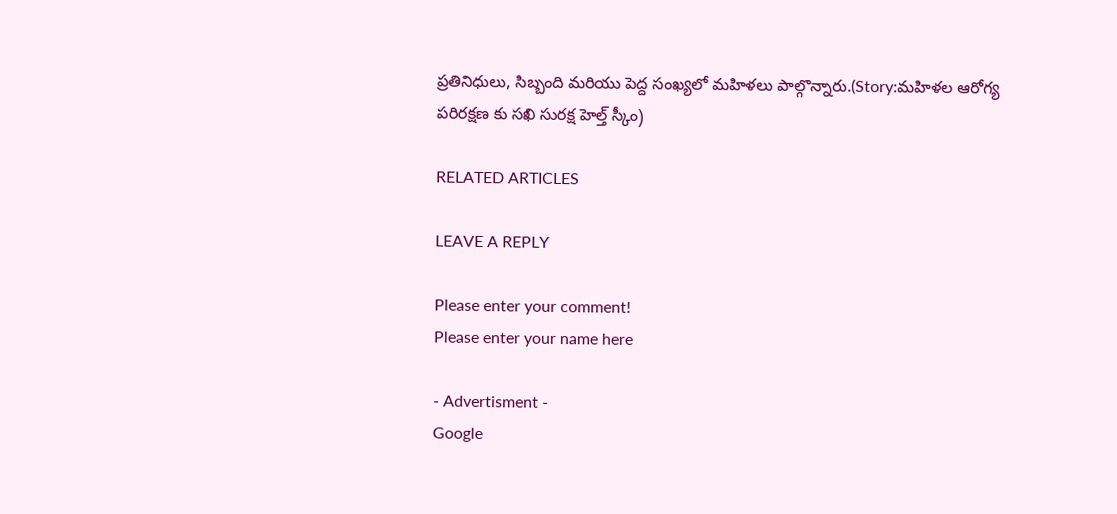ప్రతినిధులు, సిబ్బంది మరియు పెద్ద సంఖ్యలో మహిళలు పాల్గొన్నారు.(Story:మహిళల ఆరోగ్య పరిరక్షణ కు సఖి సురక్ష హెల్త్ స్కీం)

RELATED ARTICLES

LEAVE A REPLY

Please enter your comment!
Please enter your name here

- Advertisment -
Google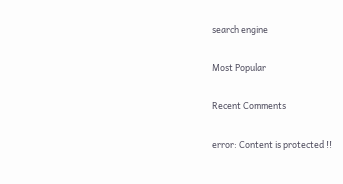search engine

Most Popular

Recent Comments

error: Content is protected !!